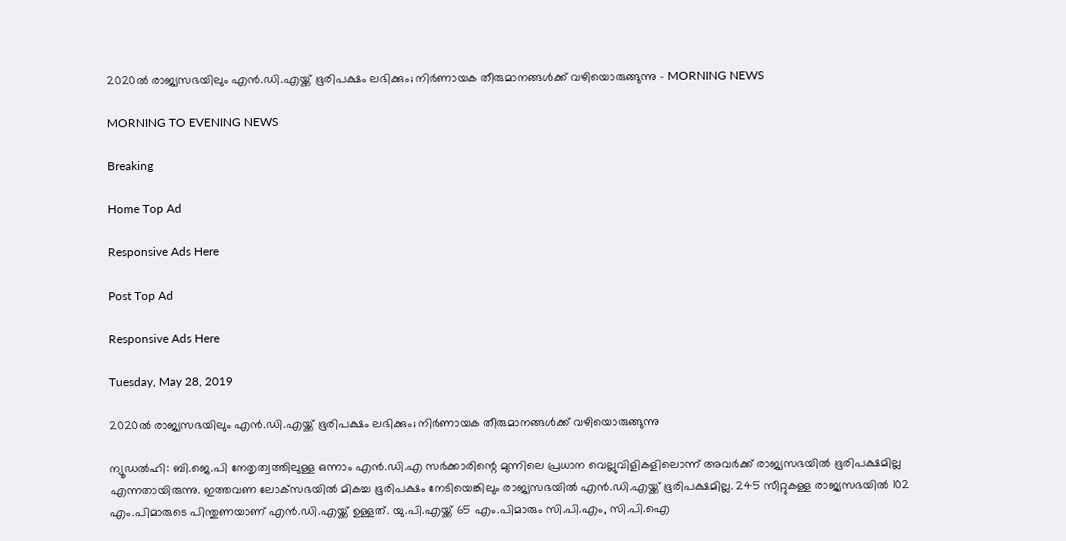2020ല്‍ രാജ്യസഭയിലും എന്‍.ഡി.എയ്ക്ക് ഭൂരിപക്ഷം ലഭിക്കും; നിര്‍ണായക തീരുമാനങ്ങള്‍ക്ക് വഴിയൊരുങ്ങുന്നു - MORNING NEWS

MORNING TO EVENING NEWS

Breaking

Home Top Ad

Responsive Ads Here

Post Top Ad

Responsive Ads Here

Tuesday, May 28, 2019

2020ല്‍ രാജ്യസഭയിലും എന്‍.ഡി.എയ്ക്ക് ഭൂരിപക്ഷം ലഭിക്കും; നിര്‍ണായക തീരുമാനങ്ങള്‍ക്ക് വഴിയൊരുങ്ങുന്നു

ന്യൂഡല്‍ഹി: ബി.ജെ.പി നേതൃത്വത്തിലുള്ള ഒന്നാം എന്‍.ഡി.എ സര്‍ക്കാരിന്റെ മുന്നിലെ പ്രധാന വെല്ലുവിളികളിലൊന്ന് അവര്‍ക്ക് രാജ്യസഭയില്‍ ഭൂരിപക്ഷമില്ല എന്നതായിരുന്നു. ഇത്തവണ ലോക്‌സഭയില്‍ മികച്ച ഭൂരിപക്ഷം നേടിയെങ്കിലും രാജ്യസഭയില്‍ എന്‍.ഡി.എയ്ക്ക് ഭൂരിപക്ഷമില്ല. 245 സീറ്റുകള്ള രാജ്യസഭയില്‍ 102 എം.പിമാരുടെ പിന്തുണയാണ് എന്‍.ഡി.എയ്ക്ക് ഉള്ളത്. യു.പി.എയ്ക്ക് 65 എം.പിമാരും സി.പി.എം, സി.പി.ഐ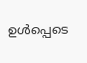ഉള്‍പ്പെടെ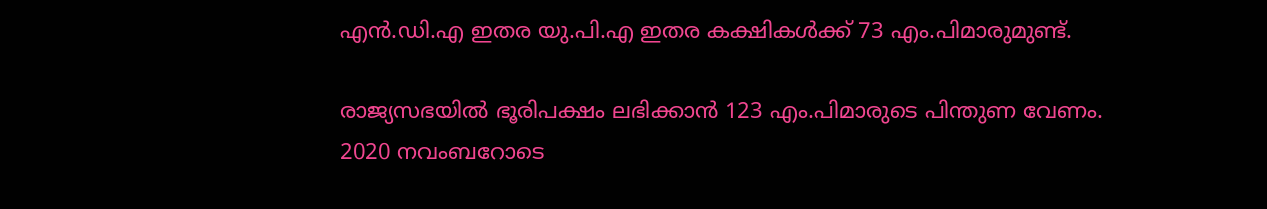എന്‍.ഡി.എ ഇതര യു.പി.എ ഇതര കക്ഷികള്‍ക്ക് 73 എം.പിമാരുമുണ്ട്.

രാജ്യസഭയില്‍ ഭൂരിപക്ഷം ലഭിക്കാന്‍ 123 എം.പിമാരുടെ പിന്തുണ വേണം. 2020 നവംബറോടെ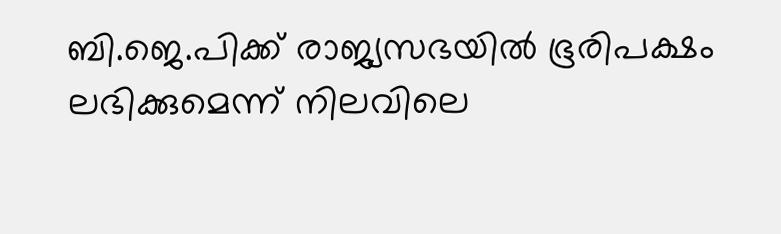ബി.ജെ.പിക്ക് രാജ്യസഭയില്‍ ഭൂരിപക്ഷം ലഭിക്കുമെന്ന് നിലവിലെ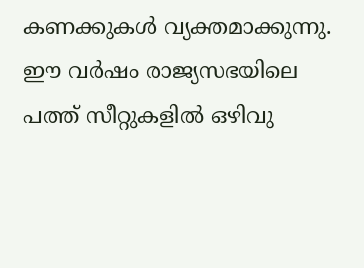കണക്കുകള്‍ വ്യക്തമാക്കുന്നു. ഈ വര്‍ഷം രാജ്യസഭയിലെ പത്ത് സീറ്റുകളില്‍ ഒഴിവു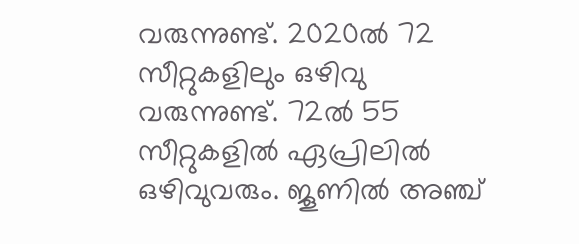വരുന്നുണ്ട്. 2020ല്‍ 72 സീറ്റുകളിലും ഒഴിവു വരുന്നുണ്ട്. 72ല്‍ 55 സീറ്റുകളില്‍ ഏപ്രിലില്‍ ഒഴിവുവരും. ജൂണില്‍ അഞ്ച്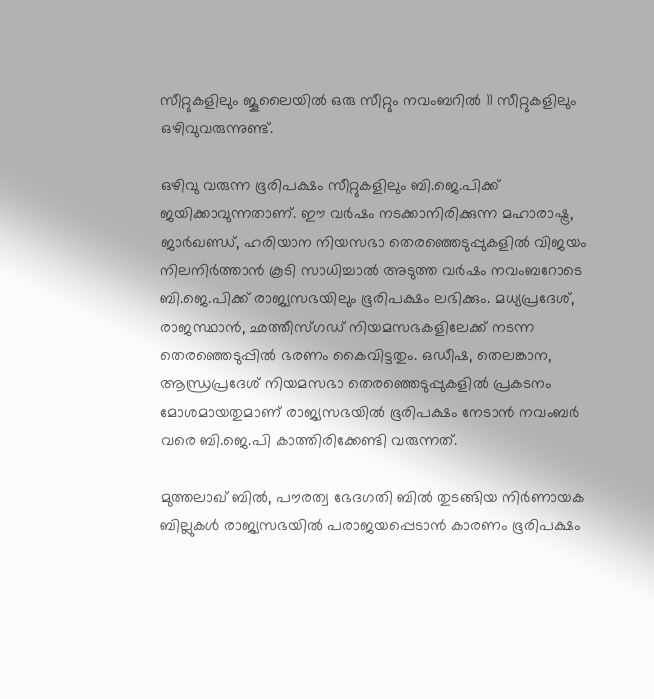സീറ്റുകളിലും ജൂലൈയില്‍ ഒരു സീറ്റും നവംബറില്‍ 11 സീറ്റുകളിലും ഒഴിവുവരുന്നുണ്ട്.

ഒഴിവു വരുന്ന ഭൂരിപക്ഷം സീറ്റുകളിലും ബി.ജെ.പിക്ക് ജയിക്കാവുന്നതാണ്. ഈ വര്‍ഷം നടക്കാനിരിക്കുന്ന മഹാരാഷ്ട്ര, ജാര്‍ഖണ്ഡ്, ഹരിയാന നിയസഭാ തെരഞ്ഞെടുപ്പുകളില്‍ വിജയം നിലനിര്‍ത്താന്‍ കൂടി സാധിച്ചാല്‍ അടുത്ത വര്‍ഷം നവംബറോടെ ബി.ജെ.പിക്ക് രാജ്യസഭയിലും ഭൂരിപക്ഷം ലഭിക്കും. മധ്യപ്രദേശ്, രാജസ്ഥാന്‍, ഛത്തീസ്ഗഡ് നിയമസഭകളിലേക്ക് നടന്ന തെരഞ്ഞെടുപ്പില്‍ ഭരണം കൈവിട്ടതും. ഒഡീഷ, തെലങ്കാന, ആന്ധ്രപ്രദേശ് നിയമസഭാ തെരഞ്ഞെടുപ്പുകളില്‍ പ്രകടനം മോശമായതുമാണ് രാജ്യസഭയില്‍ ഭൂരിപക്ഷം നേടാന്‍ നവംബര്‍ വരെ ബി.ജെ.പി കാത്തിരിക്കേണ്ടി വരുന്നത്.

മുത്തലാഖ് ബില്‍, പൗരത്വ ഭേദഗതി ബില്‍ തുടങ്ങിയ നിര്‍ണായക ബില്ലുകള്‍ രാജ്യസഭയില്‍ പരാജയപ്പെടാന്‍ കാരണം ഭൂരിപക്ഷം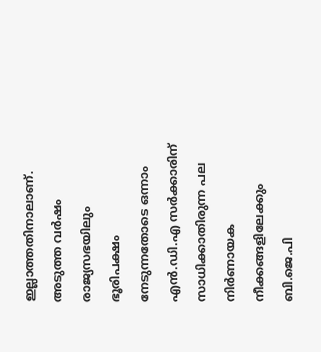ഇല്ലാത്തതിനാലാണ്. അടുത്ത വര്‍ഷം രാജ്യസഭയിലും ഭൂരിപക്ഷം നേടുന്നതോടെ ഒന്നാം എന്‍.ഡി.എ സര്‍ക്കാരിന് സാധിക്കാതിരുന്ന പല നിര്‍ണായക നീക്കങ്ങളിലേക്കും ബി.ജെ.പി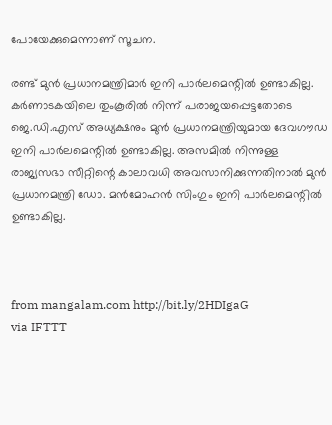പോയേക്കുമെന്നാണ് സൂചന.

രണ്ട് മുന്‍ പ്രധാനമന്ത്രിമാര്‍ ഇനി പാര്‍ലമെന്റില്‍ ഉണ്ടാകില്ല. കര്‍ണാടകയിലെ തുംകൂരില്‍ നിന്ന് പരാജയപ്പെട്ടതോടെ ജെ.ഡി.എസ് അധ്യക്ഷനും മുന്‍ പ്രധാനമന്ത്രിയുമായ ദേവഗൗഡ ഇനി പാര്‍ലമെന്റില്‍ ഉണ്ടാകില്ല. അസമില്‍ നിന്നുള്ള രാജ്യസഭാ സീറ്റിന്റെ കാലാവധി അവസാനിക്കുന്നതിനാല്‍ മുന്‍ പ്രധാനമന്ത്രി ഡോ. മന്‍മോഹന്‍ സിംഗും ഇനി പാര്‍ലമെന്റില്‍ ഉണ്ടാകില്ല.



from mangalam.com http://bit.ly/2HDIgaG
via IFTTT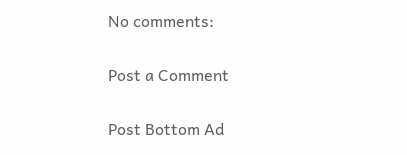No comments:

Post a Comment

Post Bottom Ad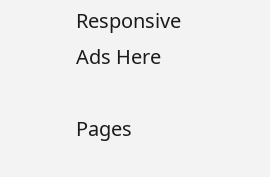Responsive Ads Here

Pages